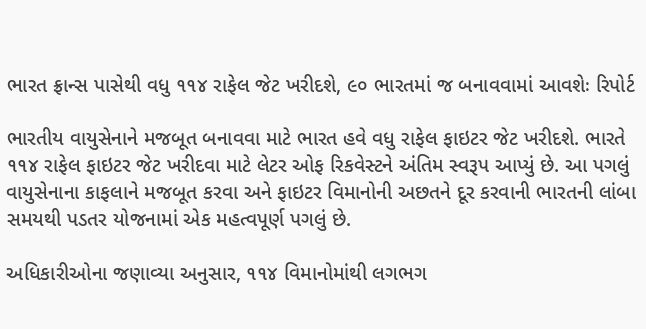ભારત ફ્રાન્સ પાસેથી વધુ ૧૧૪ રાફેલ જેટ ખરીદશે, ૯૦ ભારતમાં જ બનાવવામાં આવશેઃ રિપોર્ટ

ભારતીય વાયુસેનાને મજબૂત બનાવવા માટે ભારત હવે વધુ રાફેલ ફાઇટર જેટ ખરીદશે. ભારતે ૧૧૪ રાફેલ ફાઇટર જેટ ખરીદવા માટે લેટર ઓફ રિકવેસ્ટને અંતિમ સ્વરૂપ આપ્યું છે. આ પગલું વાયુસેનાના કાફલાને મજબૂત કરવા અને ફાઇટર વિમાનોની અછતને દૂર કરવાની ભારતની લાંબા સમયથી પડતર યોજનામાં એક મહત્વપૂર્ણ પગલું છે.

અધિકારીઓના જણાવ્યા અનુસાર, ૧૧૪ વિમાનોમાંથી લગભગ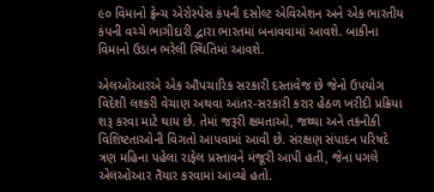૯૦ વિમાનો ફ્રેન્ચ એરોસ્પેસ કંપની દસોલ્ટ એવિએશન અને એક ભારતીય કંપની વચ્ચે ભાગીદારી દ્વારા ભારતમાં બનાવવામાં આવશે. બાકીના વિમાનો ઉડાન ભરેલી સ્થિતિમાં આવશે.

એલઓઆરએ એક ઔપચારિક સરકારી દસ્તાવેજ છે જેનો ઉપયોગ વિદેશી લશ્કરી વેચાણ અથવા આંતર-સરકારી કરાર હેઠળ ખરીદી પ્રક્રિયા શરૂ કરવા માટે થાય છે. તેમાં જરૂરી ક્ષમતાઓ, જથ્થા અને તકનીકી વિશિષ્ટતાઓની વિગતો આપવામાં આવી છે. સંરક્ષણ સંપાદન પરિષદે ત્રણ મહિના પહેલા રાફેલ પ્રસ્તાવને મંજૂરી આપી હતી, જેના પગલે એલઓઆર તૈયાર કરવામાં આવ્યો હતો.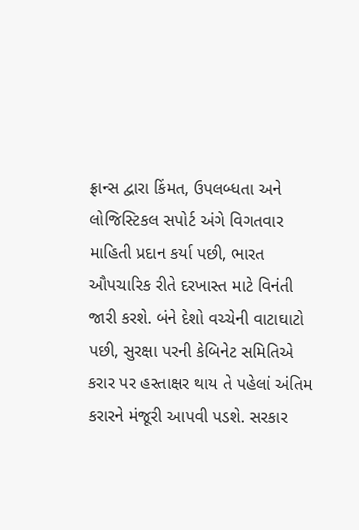ફ્રાન્સ દ્વારા કિંમત, ઉપલબ્ધતા અને લોજિસ્ટિકલ સપોર્ટ અંગે વિગતવાર માહિતી પ્રદાન કર્યા પછી, ભારત ઔપચારિક રીતે દરખાસ્ત માટે વિનંતી જારી કરશે. બંને દેશો વચ્ચેની વાટાઘાટો પછી, સુરક્ષા પરની કેબિનેટ સમિતિએ કરાર પર હસ્તાક્ષર થાય તે પહેલાં અંતિમ કરારને મંજૂરી આપવી પડશે. સરકાર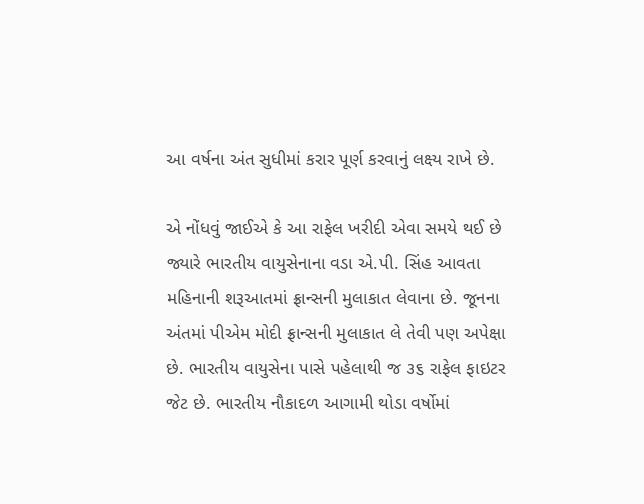આ વર્ષના અંત સુધીમાં કરાર પૂર્ણ કરવાનું લક્ષ્ય રાખે છે.

એ નોંધવું જાઈએ કે આ રાફેલ ખરીદી એવા સમયે થઈ છે જ્યારે ભારતીય વાયુસેનાના વડા એ.પી. સિંહ આવતા મહિનાની શરૂઆતમાં ફ્રાન્સની મુલાકાત લેવાના છે. જૂનના અંતમાં પીએમ મોદી ફ્રાન્સની મુલાકાત લે તેવી પણ અપેક્ષા છે. ભારતીય વાયુસેના પાસે પહેલાથી જ ૩૬ રાફેલ ફાઇટર જેટ છે. ભારતીય નૌકાદળ આગામી થોડા વર્ષોમાં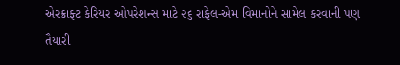એરક્રાફ્ટ કેરિયર ઓપરેશન્સ માટે ૨૬ રાફેલ-એમ વિમાનોને સામેલ કરવાની પણ તૈયારી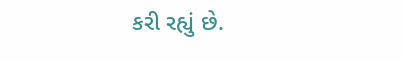કરી રહ્યું છે.